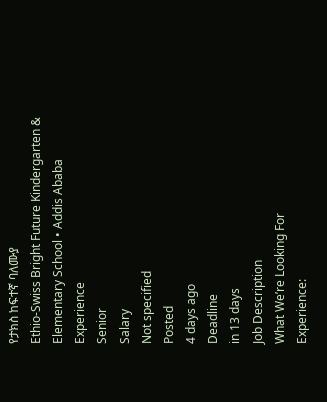የታክስ ከፍተኛ ባለሙያ
Ethio-Swiss Bright Future Kindergarten & Elementary School • Addis Ababa
Experience
Senior
Salary
Not specified
Posted
4 days ago
Deadline
in 13 days
Job Description
What We’re Looking For
Experience: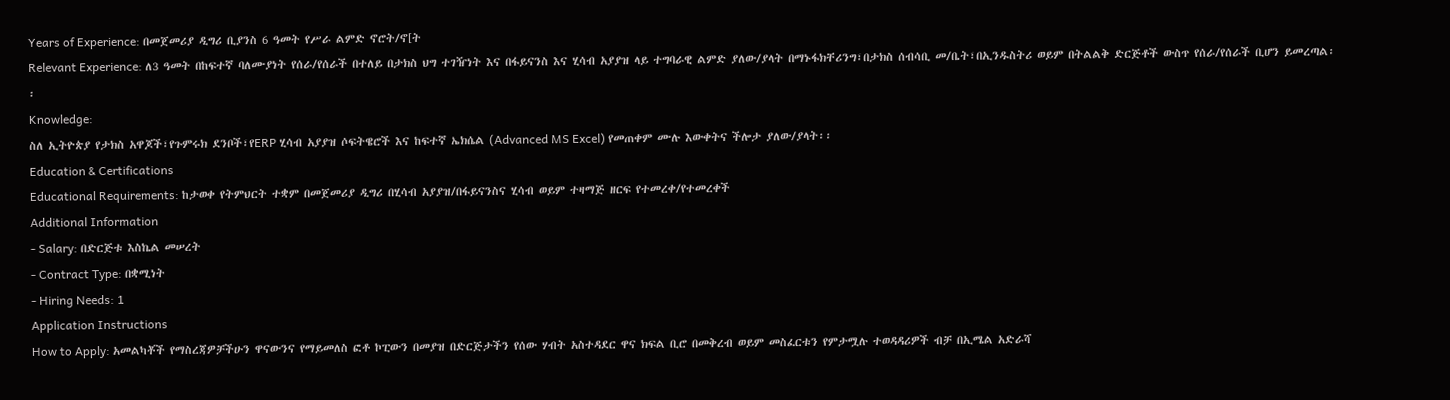Years of Experience: በመጀመሪያ ዲግሪ ቢያንስ 6 ዓመት የሥራ ልምድ ኖሮት/ኖ[ት
Relevant Experience: ለ3 ዓመት በከፍተኛ ባለሙያነት የሰራ/የሰራች በተለይ በታክስ ህግ ተገዥነት እና በፋይናንስ እና ሂሳብ አያያዝ ላይ ተግባራዊ ልምድ ያለው/ያላት በማኑፋክቸሪንግ፣በታክስ ሰብሳቢ መ/ቤት፣በኢንዱስትሪ ወይም በትልልቅ ድርጅቶች ውስጥ የሰራ/የሰራች ቢሆን ይመረጣል፡፡
Knowledge:
ስለ ኢትዮጵያ የታክስ አዋጆች፣የጉምሩክ ደንቦች፣የERP ሂሳብ አያያዝ ሶፍትዌሮች እና ከፍተኛ ኤክሴል (Advanced MS Excel) የመጠቀም ሙሉ እውቀትና ችሎታ ያለው/ያላት፡፡
Education & Certifications
Educational Requirements: ከታወቀ የትምህርት ተቋም በመጀመሪያ ዲግሪ በሂሳብ አያያዝ/በፋይናንስና ሂሳብ ወይም ተዛማጅ ዘርፍ የተመረቀ/የተመረቀች
Additional Information
- Salary: በድርጅቱ እስኬል መሠረት
- Contract Type: በቋሚነት
- Hiring Needs: 1
Application Instructions
How to Apply: አመልካቾች የማስረጃዎቻችሁን ዋናውንና የማይመለስ ፎቶ ኮፒውን በመያዝ በድርጅታችን የሰው ሃብት አስተዳደር ዋና ክፍል ቢሮ በመቅረብ ወይም መስፈርቱን የምታሟሉ ተወዳዳሪዎች ብቻ በኢሜል አድራሻ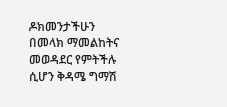ዶክመንታችሁን በመላክ ማመልከትና መወዳደር የምትችሉ ሲሆን ቅዳሜ ግማሽ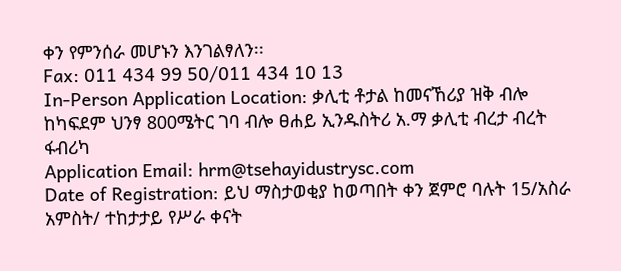ቀን የምንሰራ መሆኑን እንገልፃለን፡፡
Fax: 011 434 99 50/011 434 10 13
In-Person Application Location: ቃሊቲ ቶታል ከመናኸሪያ ዝቅ ብሎ ከካፍደም ህንፃ 800ሜትር ገባ ብሎ ፀሐይ ኢንዱስትሪ አ.ማ ቃሊቲ ብረታ ብረት ፋብሪካ
Application Email: hrm@tsehayidustrysc.com
Date of Registration: ይህ ማስታወቂያ ከወጣበት ቀን ጀምሮ ባሉት 15/አስራ አምስት/ ተከታታይ የሥራ ቀናት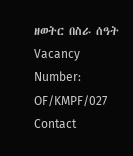ዘወትር በስራ ሰዓት
Vacancy Number: OF/KMPF/027
Contact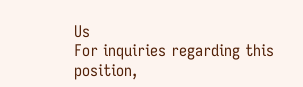Us
For inquiries regarding this position,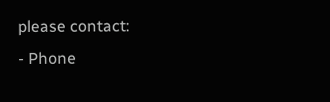please contact:
- Phone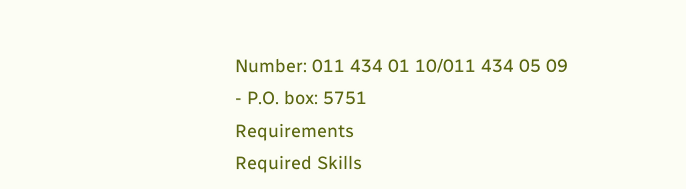Number: 011 434 01 10/011 434 05 09
- P.O. box: 5751
Requirements
Required Skills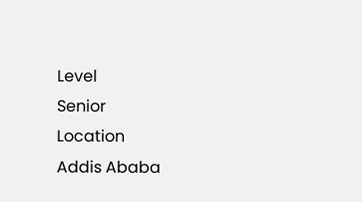Level
Senior
Location
Addis Ababa